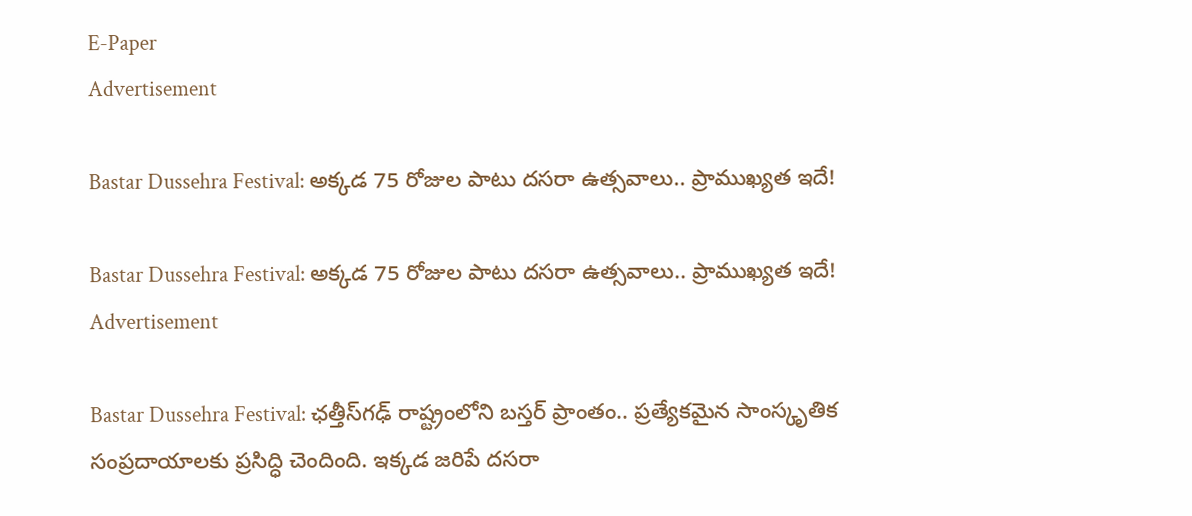E-Paper
Advertisement

Bastar Dussehra Festival: అక్కడ 75 రోజుల పాటు దసరా ఉత్సవాలు.. ప్రాముఖ్యత ఇదే!

Bastar Dussehra Festival: అక్కడ 75 రోజుల పాటు దసరా ఉత్సవాలు.. ప్రాముఖ్యత ఇదే!
Advertisement

Bastar Dussehra Festival: ఛత్తీస్‌గఢ్ రాష్ట్రంలోని బస్తర్ ప్రాంతం.. ప్రత్యేకమైన సాంస్కృతిక సంప్రదాయాలకు ప్రసిద్ధి చెందింది. ఇక్కడ జరిపే దసరా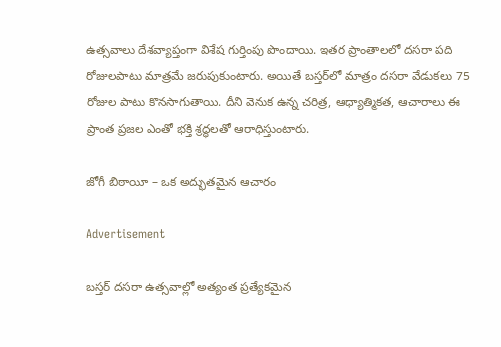ఉత్సవాలు దేశవ్యాప్తంగా విశేష గుర్తింపు పొందాయి. ఇతర ప్రాంతాలలో దసరా పది రోజులపాటు మాత్రమే జరుపుకుంటారు. అయితే బస్తర్‌లో మాత్రం దసరా వేడుకలు 75 రోజుల పాటు కొనసాగుతాయి. దీని వెనుక ఉన్న చరిత్ర, ఆధ్యాత్మికత, ఆచారాలు ఈ ప్రాంత ప్రజల ఎంతో భక్తి శ్రద్ధలతో ఆరాధిస్తుంటారు.

జోగీ బిఠాయీ – ఒక అద్భుతమైన ఆచారం

Advertisement

బస్తర్ దసరా ఉత్సవాల్లో అత్యంత ప్రత్యేకమైన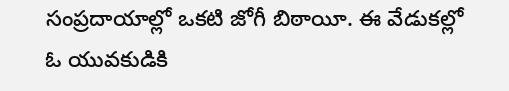సంప్రదాయాల్లో ఒకటి జోగీ బిఠాయీ. ఈ వేడుకల్లో ఓ యువకుడికి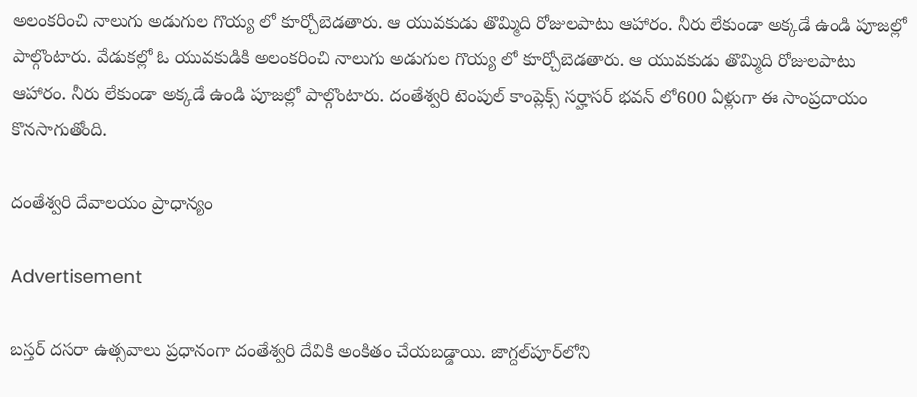అలంకరించి నాలుగు అడుగుల గొయ్య లో కూర్చోబెడతారు. ఆ యువకుడు తొమ్మిది రోజులపాటు ఆహారం. నీరు లేకుండా అక్కడే ఉండి పూజల్లో పాల్గొంటారు. వేడుకల్లో ఓ యువకుడికి అలంకరించి నాలుగు అడుగుల గొయ్య లో కూర్చోబెడతారు. ఆ యువకుడు తొమ్మిది రోజులపాటు ఆహారం. నీరు లేకుండా అక్కడే ఉండి పూజల్లో పాల్గొంటారు. దంతేశ్వరి టెంపుల్ కాంప్లెక్స్ సర్హాసర్ భవన్ లో600 ఏళ్లుగా ఈ సాంప్రదాయం కొనసాగుతోంది.

దంతేశ్వరి దేవాలయం ప్రాధాన్యం

Advertisement

బస్తర్ దసరా ఉత్సవాలు ప్రధానంగా దంతేశ్వరి దేవికి అంకితం చేయబడ్డాయి. జాగ్దల్‌పూర్‌లోని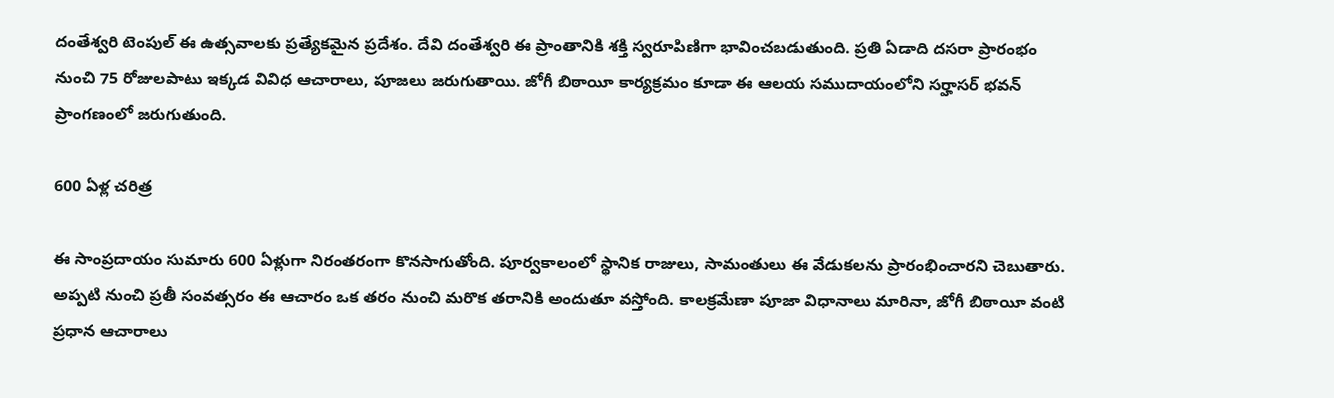దంతేశ్వరి టెంపుల్ ఈ ఉత్సవాలకు ప్రత్యేకమైన ప్రదేశం. దేవి దంతేశ్వరి ఈ ప్రాంతానికి శక్తి స్వరూపిణిగా భావించబడుతుంది. ప్రతి ఏడాది దసరా ప్రారంభం నుంచి 75 రోజులపాటు ఇక్కడ వివిధ ఆచారాలు, పూజలు జరుగుతాయి. జోగీ బిఠాయీ కార్యక్రమం కూడా ఈ ఆలయ సముదాయంలోని సర్హాసర్ భవన్ ప్రాంగణంలో జరుగుతుంది.

600 ఏళ్ల చరిత్ర

ఈ సాంప్రదాయం సుమారు 600 ఏళ్లుగా నిరంతరంగా కొనసాగుతోంది. పూర్వకాలంలో స్థానిక రాజులు, సామంతులు ఈ వేడుకలను ప్రారంభించారని చెబుతారు. అప్పటి నుంచి ప్రతీ సంవత్సరం ఈ ఆచారం ఒక తరం నుంచి మరొక తరానికి అందుతూ వస్తోంది. కాలక్రమేణా పూజా విధానాలు మారినా, జోగీ బిఠాయీ వంటి ప్రధాన ఆచారాలు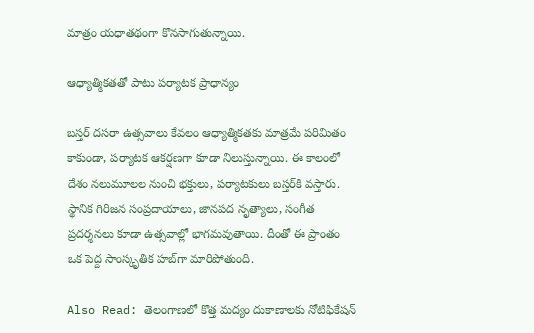మాత్రం యధాతథంగా కొనసాగుతున్నాయి.

ఆధ్యాత్మికతతో పాటు పర్యాటక ప్రాధాన్యం

బస్తర్ దసరా ఉత్సవాలు కేవలం ఆధ్యాత్మికతకు మాత్రమే పరిమితం కాకుండా, పర్యాటక ఆకర్షణగా కూడా నిలుస్తున్నాయి. ఈ కాలంలో దేశం నలుమూలల నుంచి భక్తులు, పర్యాటకులు బస్తర్‌కి వస్తారు. స్థానిక గిరిజన సంప్రదాయాలు, జానపద నృత్యాలు, సంగీత ప్రదర్శనలు కూడా ఉత్సవాల్లో భాగమవుతాయి. దీంతో ఈ ప్రాంతం ఒక పెద్ద సాంస్కృతిక హబ్‌గా మారిపోతుంది.

Also Read: తెలంగాణలో కొత్త మద్యం దుకాణాలకు నోటిఫికేషన్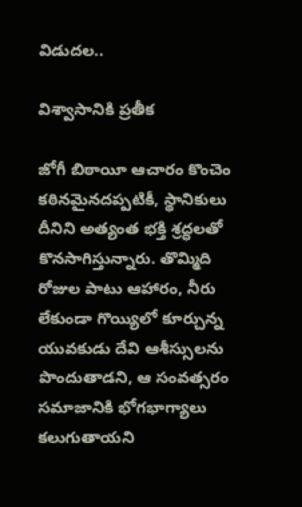విడుదల..

విశ్వాసానికి ప్రతీక

జోగీ బిఠాయీ ఆచారం కొంచెం కఠినమైనదప్పటికీ, స్థానికులు దీనిని అత్యంత భక్తి శ్రద్ధలతో కొనసాగిస్తున్నారు. తొమ్మిది రోజుల పాటు ఆహారం, నీరు లేకుండా గొయ్యిలో కూర్చున్న యువకుడు దేవి ఆశీస్సులను పొందుతాడని, ఆ సంవత్సరం సమాజానికి భోగభాగ్యాలు కలుగుతాయని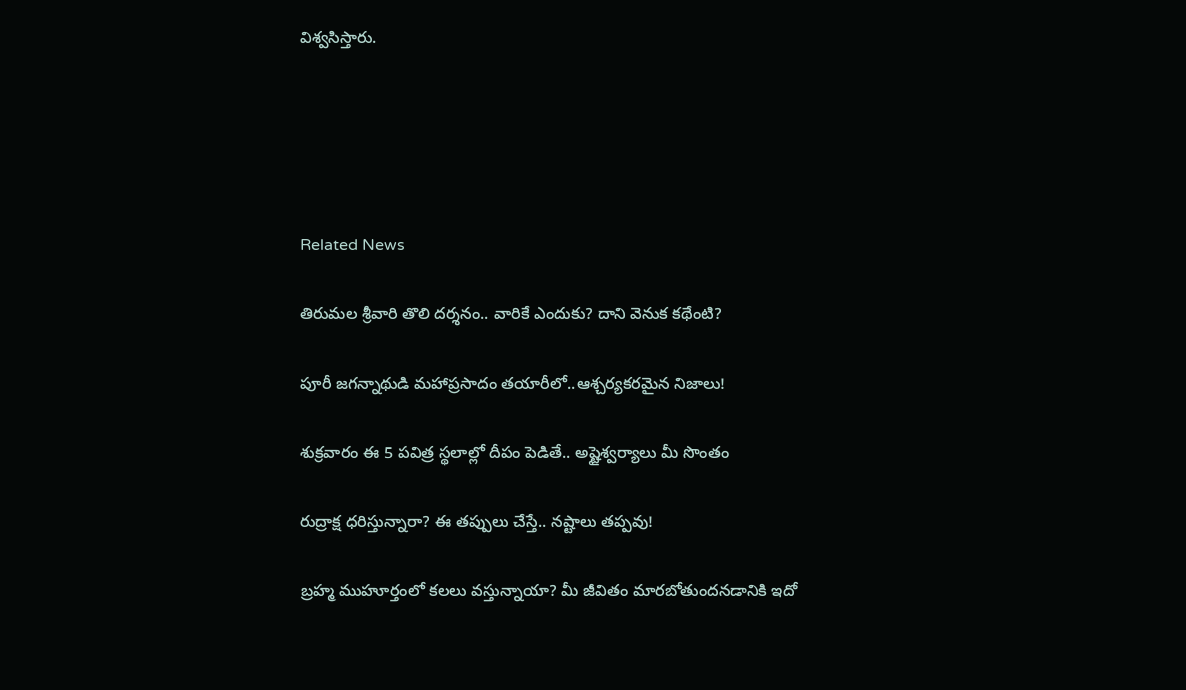విశ్వసిస్తారు.





Related News

తిరుమల శ్రీవారి తొలి దర్శనం.. వారికే ఎందుకు? దాని వెనుక కథేంటి?

పూరీ జగన్నాథుడి మహాప్రసాదం తయారీలో..ఆశ్చర్యకరమైన నిజాలు!

శుక్రవారం ఈ 5 పవిత్ర స్థలాల్లో దీపం పెడితే.. అష్టైశ్వర్యాలు మీ సొంతం

రుద్రాక్ష ధరిస్తున్నారా? ఈ తప్పులు చేస్తే.. నష్టాలు తప్పవు!

బ్రహ్మ ముహూర్తంలో కలలు వస్తున్నాయా? మీ జీవితం మారబోతుందనడానికి ఇదో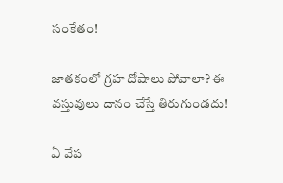సంకేతం!

జాతకంలో గ్రహ దోషాలు పోవాలా? ఈ వస్తువులు దానం చేస్తే తిరుగుండదు!

ఏ వేప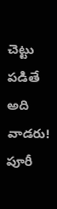చెట్టు పడితే అది వాడరు! పూరీ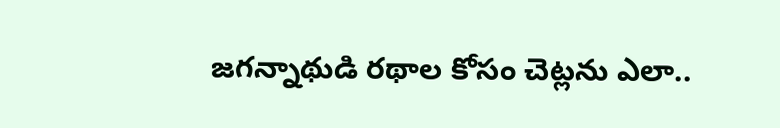జగన్నాథుడి రథాల కోసం చెట్లను ఎలా..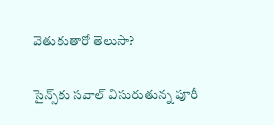వెతుకుతారో తెలుసా?

సైన్స్‌కు సవాల్ విసురుతున్న పూరీ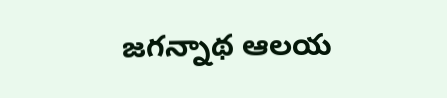జగన్నాథ ఆలయ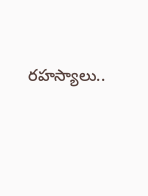రహస్యాలు..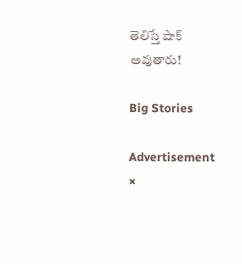తెలిస్తే షాక్ అవుతారు!

Big Stories

Advertisement
×